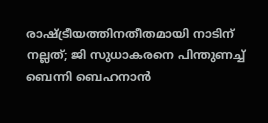രാഷ്ട്രീയത്തിനതീതമായി നാടിന് നല്ലത്; ജി സുധാകരനെ പിന്തുണച്ച് ബെന്നി ബെഹനാന്‍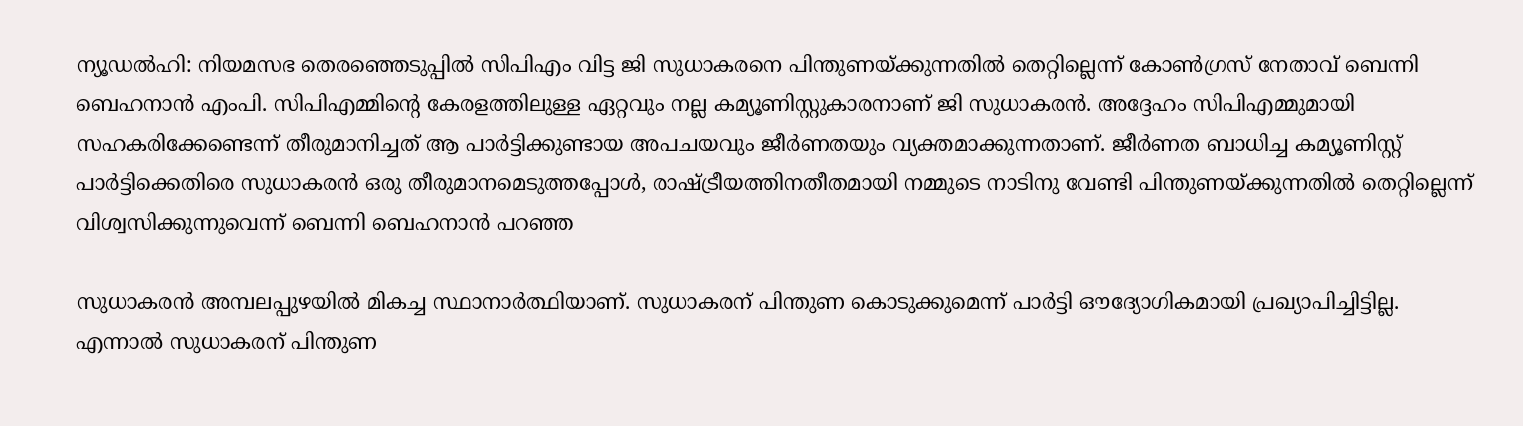ന്യൂഡല്‍ഹി: നിയമസഭ തെരഞ്ഞെടുപ്പില്‍ സിപിഎം വിട്ട ജി സുധാകരനെ പിന്തുണയ്ക്കുന്നതില്‍ തെറ്റില്ലെന്ന് കോണ്‍ഗ്രസ് നേതാവ് ബെന്നി ബെഹനാന്‍ എംപി. സിപിഎമ്മിന്റെ കേരളത്തിലുള്ള ഏറ്റവും നല്ല കമ്യൂണിസ്റ്റുകാരനാണ് ജി സുധാകരന്‍. അദ്ദേഹം സിപിഎമ്മുമായി സഹകരിക്കേണ്ടെന്ന് തീരുമാനിച്ചത് ആ പാര്‍ട്ടിക്കുണ്ടായ അപചയവും ജീര്‍ണതയും വ്യക്തമാക്കുന്നതാണ്. ജീര്‍ണത ബാധിച്ച കമ്യൂണിസ്റ്റ് പാര്‍ട്ടിക്കെതിരെ സുധാകരന്‍ ഒരു തീരുമാനമെടുത്തപ്പോള്‍, രാഷ്ട്രീയത്തിനതീതമായി നമ്മുടെ നാടിനു വേണ്ടി പിന്തുണയ്ക്കുന്നതില്‍ തെറ്റില്ലെന്ന് വിശ്വസിക്കുന്നുവെന്ന് ബെന്നി ബെഹനാന്‍ പറഞ്ഞ

സുധാകരന്‍ അമ്പലപ്പുഴയില്‍ മികച്ച സ്ഥാനാര്‍ത്ഥിയാണ്. സുധാകരന് പിന്തുണ കൊടുക്കുമെന്ന് പാര്‍ട്ടി ഔദ്യോഗികമായി പ്രഖ്യാപിച്ചിട്ടില്ല. എന്നാല്‍ സുധാകരന് പിന്തുണ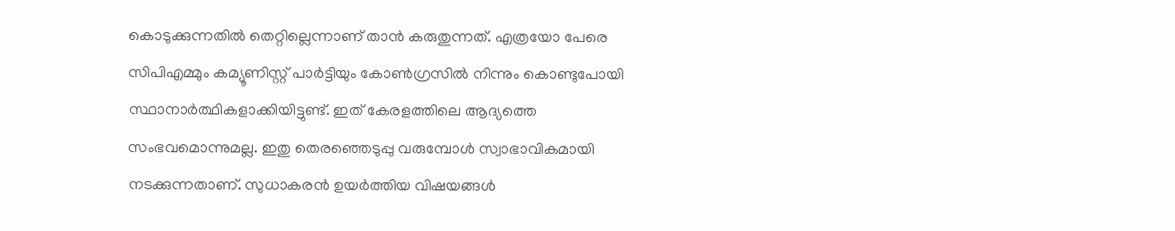കൊടുക്കുന്നതില്‍ തെറ്റില്ലെന്നാണ് താന്‍ കരുതുന്നത്. എത്രയോ പേരെ സിപിഎമ്മും കമ്യൂണിസ്റ്റ് പാര്‍ട്ടിയും കോണ്‍ഗ്രസില്‍ നിന്നും കൊണ്ടുപോയി സ്ഥാനാര്‍ത്ഥികളാക്കിയിട്ടുണ്ട്. ഇത് കേരളത്തിലെ ആദ്യത്തെ സംഭവമൊന്നുമല്ല. ഇതു തെരഞ്ഞെടുപ്പു വരുമ്പോള്‍ സ്വാഭാവികമായി നടക്കുന്നതാണ്. സുധാകരന്‍ ഉയര്‍ത്തിയ വിഷയങ്ങള്‍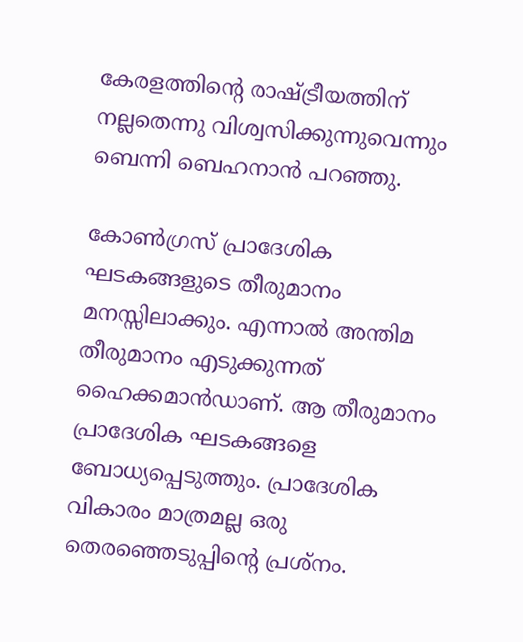കേരളത്തിന്റെ രാഷ്ട്രീയത്തിന് നല്ലതെന്നു വിശ്വസിക്കുന്നുവെന്നും ബെന്നി ബെഹനാന്‍ പറഞ്ഞു.

കോണ്‍ഗ്രസ് പ്രാദേശിക ഘടകങ്ങളുടെ തീരുമാനം മനസ്സിലാക്കും. എന്നാല്‍ അന്തിമ തീരുമാനം എടുക്കുന്നത് ഹൈക്കമാന്‍ഡാണ്. ആ തീരുമാനം പ്രാദേശിക ഘടകങ്ങളെ ബോധ്യപ്പെടുത്തും. പ്രാദേശിക വികാരം മാത്രമല്ല ഒരു തെരഞ്ഞെടുപ്പിന്റെ പ്രശ്‌നം.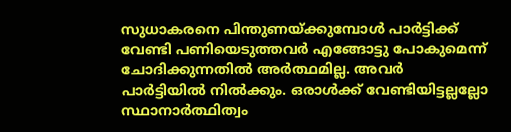സുധാകരനെ പിന്തുണയ്ക്കുമ്പോള്‍ പാര്‍ട്ടിക്ക് വേണ്ടി പണിയെടുത്തവര്‍ എങ്ങോട്ടു പോകുമെന്ന് ചോദിക്കുന്നതില്‍ അര്‍ത്ഥമില്ല. അവര്‍ പാര്‍ട്ടിയില്‍ നില്‍ക്കും. ഒരാള്‍ക്ക് വേണ്ടിയിട്ടല്ലല്ലോ സ്ഥാനാര്‍ത്ഥിത്വം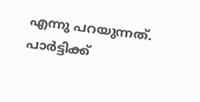എന്നു പറയുന്നത്. പാര്‍ട്ടിക്ക്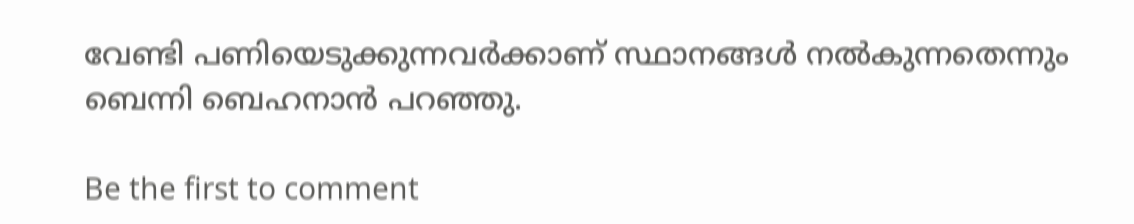വേണ്ടി പണിയെടുക്കുന്നവര്‍ക്കാണ് സ്ഥാനങ്ങള്‍ നല്‍കുന്നതെന്നും ബെന്നി ബെഹനാന്‍ പറഞ്ഞു.

Be the first to comment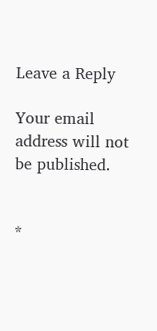Leave a Reply

Your email address will not be published.


*